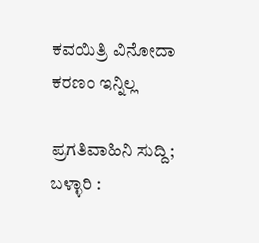ಕವಯಿತ್ರಿ ವಿನೋದಾ ಕರಣಂ ಇನ್ನಿಲ್ಲ

ಪ್ರಗತಿವಾಹಿನಿ ಸುದ್ದಿ; ಬಳ್ಳಾರಿ :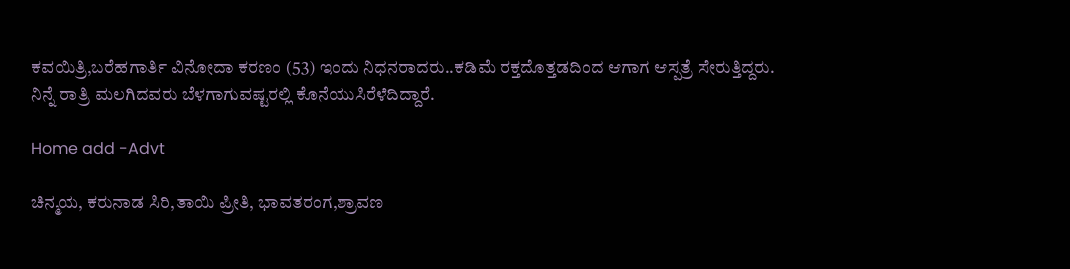ಕವಯಿತ್ರಿ,ಬರೆಹಗಾರ್ತಿ ವಿನೋದಾ ಕರಣಂ (53) ಇಂದು ನಿಧನರಾದರು..ಕಡಿಮೆ ರಕ್ತದೊತ್ತಡದಿಂದ ಆಗಾಗ ಆಸ್ಪತ್ರೆ ಸೇರುತ್ತಿದ್ದರು. ನಿನ್ನೆ ರಾತ್ರಿ ಮಲಗಿದವರು ಬೆಳಗಾಗುವಷ್ಟರಲ್ಲಿ ಕೊನೆಯುಸಿರೆಳೆದಿದ್ದಾರೆ.

Home add -Advt

ಚಿನ್ಮಯ, ಕರುನಾಡ ಸಿರಿ,ತಾಯಿ ಪ್ರೀತಿ, ಭಾವತರಂಗ,ಶ್ರಾವಣ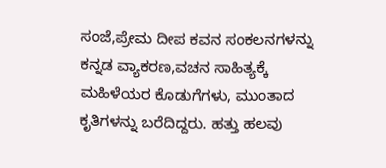ಸಂಜೆ,ಪ್ರೇಮ ದೀಪ ಕವನ ಸಂಕಲನಗಳನ್ನು ಕನ್ನಡ ವ್ಯಾಕರಣ,ವಚನ ಸಾಹಿತ್ಯಕ್ಕೆ ಮಹಿಳೆಯರ ಕೊಡುಗೆಗಳು, ಮುಂತಾದ ಕೃತಿಗಳನ್ನು ಬರೆದಿದ್ದರು. ಹತ್ತು ಹಲವು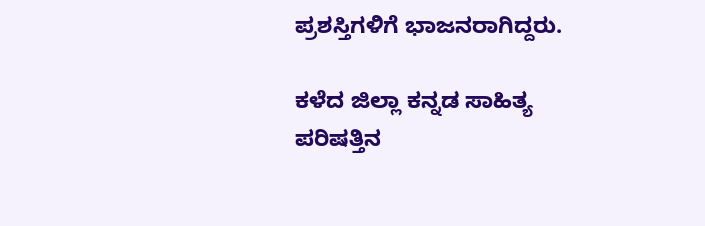ಪ್ರಶಸ್ತಿಗಳಿಗೆ ಭಾಜನರಾಗಿದ್ದರು.

ಕಳೆದ ಜಿಲ್ಲಾ ಕನ್ನಡ ಸಾಹಿತ್ಯ ಪರಿಷತ್ತಿನ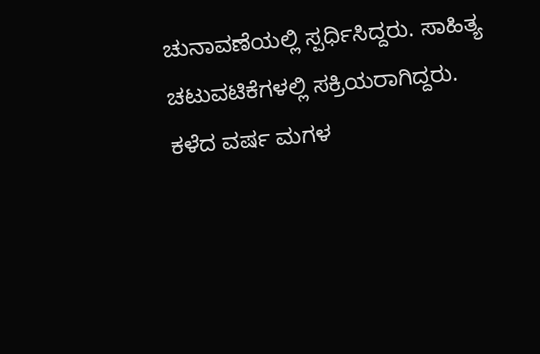ಚುನಾವಣೆಯಲ್ಲಿ ಸ್ಪರ್ಧಿಸಿದ್ದರು. ಸಾಹಿತ್ಯ ಚಟುವಟಿಕೆಗಳಲ್ಲಿ ಸಕ್ರಿಯರಾಗಿದ್ದರು. ಕಳೆದ ವರ್ಷ ಮಗಳ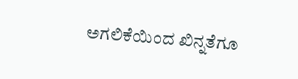ಅಗಲಿಕೆಯಿಂದ ಖಿನ್ನತೆಗೂ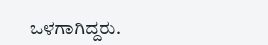ಒಳಗಾಗಿದ್ದರು.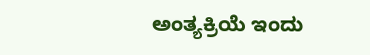ಅಂತ್ಯಕ್ರಿಯೆ ಇಂದು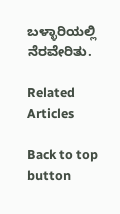ಬಳ್ಳಾರಿಯಲ್ಲಿ ನೆರವೇರಿತು.

Related Articles

Back to top button